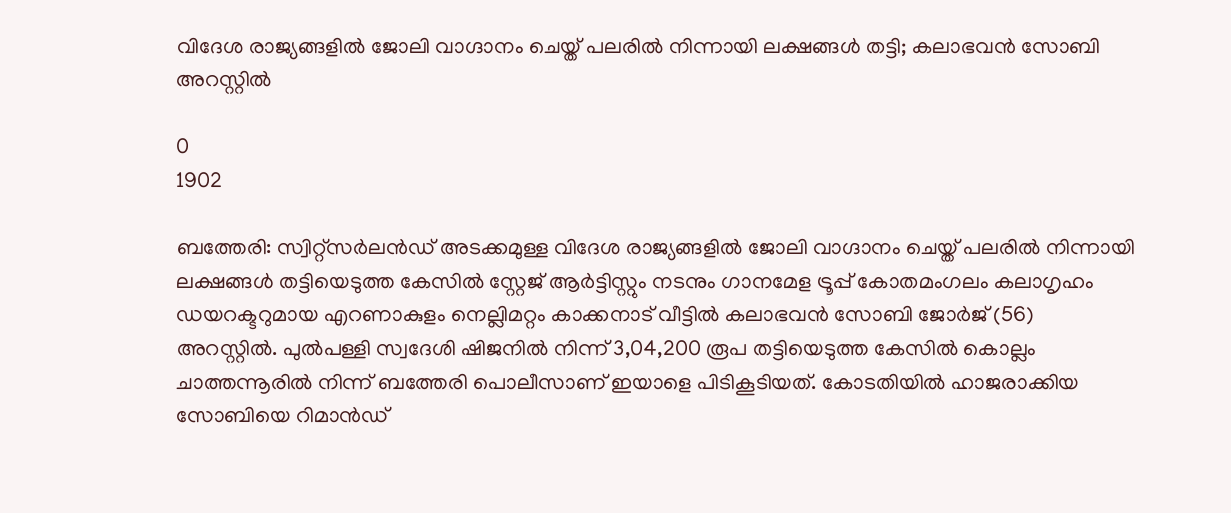വിദേശ രാജ്യങ്ങളിൽ ജോലി വാഗ്ദാനം ചെയ്ത് പലരിൽ നിന്നായി ലക്ഷങ്ങൾ തട്ടി; കലാഭവൻ സോബി അറസ്റ്റിൽ

0
1902

ബത്തേരി: സ്വിറ്റ്സർലൻഡ് അടക്കമുള്ള വിദേശ രാജ്യങ്ങളിൽ ജോലി വാഗ്ദാനം ചെയ്ത് പലരിൽ നിന്നായി ലക്ഷങ്ങൾ തട്ടിയെടുത്ത കേസിൽ സ്റ്റേജ് ആർട്ടിസ്റ്റും നടനും ഗാനമേള ട്രൂപ്പ് കോതമംഗലം കലാഗൃഹം ഡയറക്ടറുമായ എറണാകുളം നെല്ലിമറ്റം കാക്കനാട് വീട്ടിൽ കലാഭവൻ സോബി ജോർജ് (56) അറസ്റ്റിൽ. പുൽപള്ളി സ്വദേശി ഷിജനിൽ നിന്ന് 3,04,200 രൂപ തട്ടിയെടുത്ത കേസിൽ കൊല്ലം ചാത്തന്നൂരിൽ നിന്ന് ബത്തേരി പൊലീസാണ് ഇയാളെ പിടികൂടിയത്. കോടതിയിൽ ഹാജരാക്കിയ സോബിയെ റിമാൻഡ്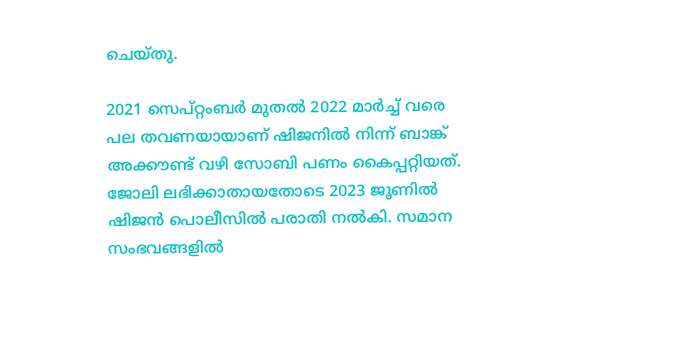ചെയ്തു.

2021 സെപ്റ്റംബർ മുതൽ 2022 മാർച്ച് വരെ പല തവണയായാണ് ഷിജനിൽ നിന്ന് ബാങ്ക് അക്കൗണ്ട് വഴി സോബി പണം കൈപ്പറ്റിയത്. ജോലി ലഭിക്കാതായതോടെ 2023 ജൂണിൽ ഷിജൻ പൊലീസിൽ പരാതി നൽകി. സമാന സംഭവങ്ങളിൽ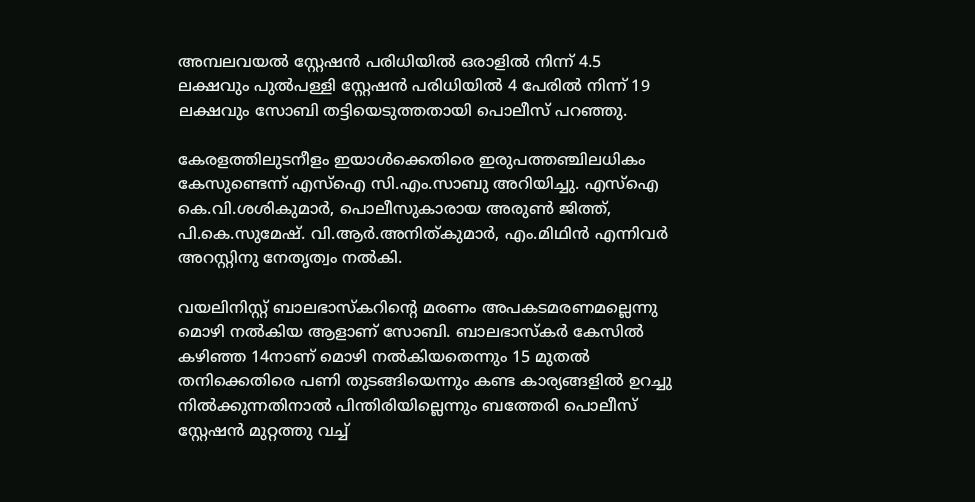അമ്പലവയൽ സ്റ്റേഷൻ പരിധിയിൽ ഒരാളിൽ നിന്ന് 4.5 ലക്ഷവും പുൽപള്ളി സ്റ്റേഷൻ പരിധിയിൽ 4 പേരിൽ നിന്ന് 19 ലക്ഷവും സോബി തട്ടിയെടുത്തതായി പൊലീസ് പറഞ്ഞു.

കേരളത്തിലുടനീളം ഇയാൾക്കെതിരെ ഇരുപത്തഞ്ചിലധികം കേസുണ്ടെന്ന് എസ്ഐ സി.എം.സാബു അറിയിച്ചു. എസ്ഐ കെ.വി.ശശികുമാർ, പൊലീസുകാരായ അരുൺ ജിത്ത്, പി.കെ.സുമേഷ്. വി.ആർ.അനിത്കുമാർ, എം.മിഥിൻ എന്നിവർ അറസ്റ്റിനു നേതൃത്വം നൽകി.

വയലിനിസ്റ്റ് ബാലഭാസ്കറിന്റെ മരണം അപകടമരണമല്ലെന്നു മൊഴി നൽകിയ ആളാണ് സോബി. ബാലഭാസ്കർ കേസിൽ കഴിഞ്ഞ 14നാണ് മൊഴി നൽകിയതെന്നും 15 മുതൽ തനിക്കെതിരെ പണി തുടങ്ങിയെന്നും കണ്ട കാര്യങ്ങളിൽ ഉറച്ചു നിൽക്കുന്നതിനാൽ പിന്തിരിയില്ലെന്നും ബത്തേരി പൊലീസ് സ്റ്റേഷൻ മുറ്റത്തു വച്ച്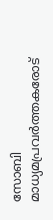സോബി മാധ്യമപ്രവർത്തകരോട്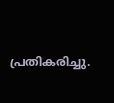പ്രതികരിച്ചു.